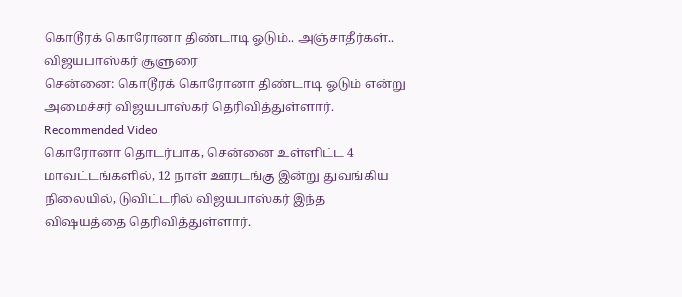கொடூரக் கொரோனா திண்டாடி ஓடும்.. அஞ்சாதீர்கள்.. விஜயபாஸ்கர் சூளுரை
சென்னை: கொடூரக் கொரோனா திண்டாடி ஓடும் என்று அமைச்சர் விஜயபாஸ்கர் தெரிவித்துள்ளார்.
Recommended Video
கொரோனா தொடர்பாக, சென்னை உள்ளிட்ட 4 மாவட்டங்களில், 12 நாள் ஊரடங்கு இன்று துவங்கிய நிலையில், டுவிட்டரில் விஜயபாஸ்கர் இந்த விஷயத்தை தெரிவித்துள்ளார்.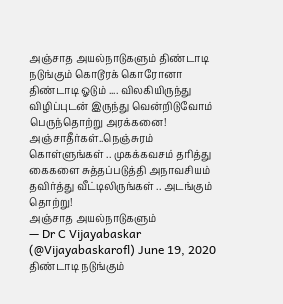அஞ்சாத அயல்நாடுகளும் திண்டாடி நடுங்கும் கொடூரக் கொரோனா திண்டாடி ஓடும் .... விலகியிருந்து விழிப்புடன் இருந்து வென்றிடுவோம் பெருந்தொற்று அரக்கனை! அஞ்சாதீர்கள்..நெஞ்சுரம் கொள்ளுங்கள் .. முகக்கவசம் தரித்து கைகளை சுத்தப்படுத்தி அநாவசியம் தவிர்த்து வீட்டிலிருங்கள் .. அடங்கும் தொற்று!
அஞ்சாத அயல்நாடுகளும்
— Dr C Vijayabaskar (@Vijayabaskarofl) June 19, 2020
திண்டாடி நடுங்கும்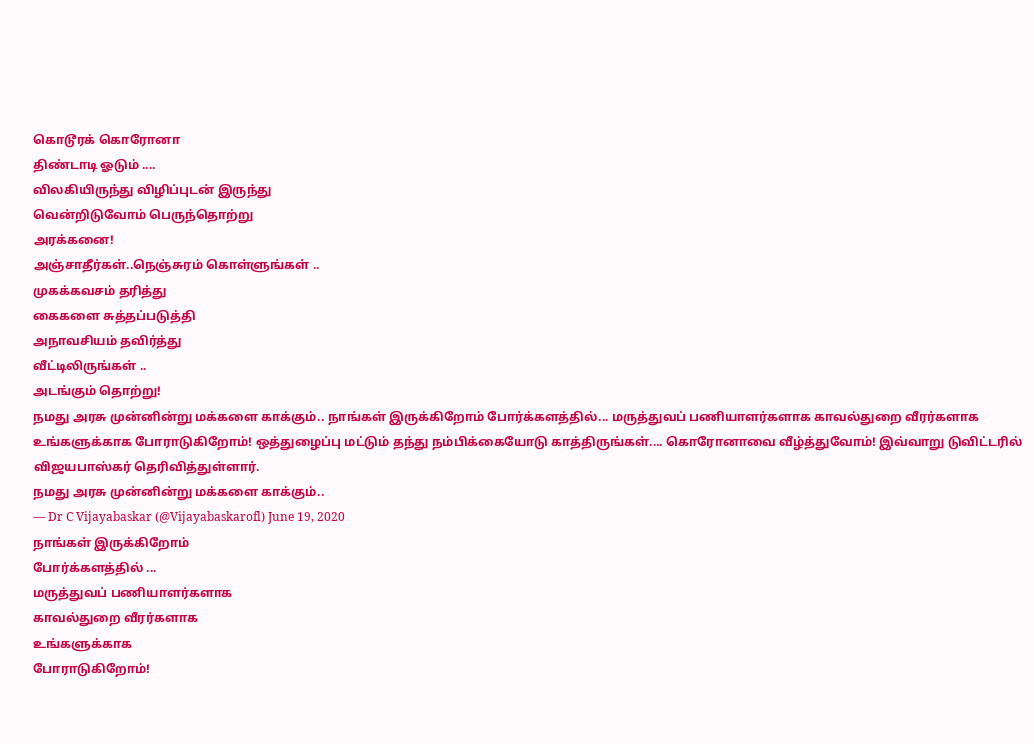கொடூரக் கொரோனா
திண்டாடி ஓடும் ....
விலகியிருந்து விழிப்புடன் இருந்து
வென்றிடுவோம் பெருந்தொற்று
அரக்கனை!
அஞ்சாதீர்கள்..நெஞ்சுரம் கொள்ளுங்கள் ..
முகக்கவசம் தரித்து
கைகளை சுத்தப்படுத்தி
அநாவசியம் தவிர்த்து
வீட்டிலிருங்கள் ..
அடங்கும் தொற்று!
நமது அரசு முன்னின்று மக்களை காக்கும்.. நாங்கள் இருக்கிறோம் போர்க்களத்தில்... மருத்துவப் பணியாளர்களாக காவல்துறை வீரர்களாக உங்களுக்காக போராடுகிறோம்! ஒத்துழைப்பு மட்டும் தந்து நம்பிக்கையோடு காத்திருங்கள்.... கொரோனாவை வீழ்த்துவோம்! இவ்வாறு டுவிட்டரில் விஜயபாஸ்கர் தெரிவித்துள்ளார்.
நமது அரசு முன்னின்று மக்களை காக்கும்..
— Dr C Vijayabaskar (@Vijayabaskarofl) June 19, 2020
நாங்கள் இருக்கிறோம்
போர்க்களத்தில் ...
மருத்துவப் பணியாளர்களாக
காவல்துறை வீரர்களாக
உங்களுக்காக
போராடுகிறோம்!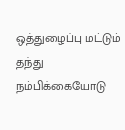ஒத்துழைப்பு மட்டும் தந்து
நம்பிக்கையோடு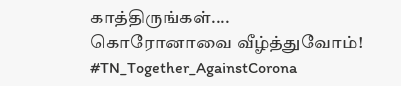காத்திருங்கள்....
கொரோனாவை வீழ்த்துவோம்! #TN_Together_AgainstCorona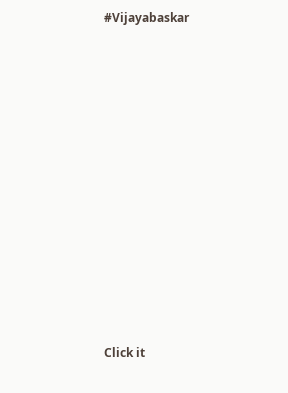#Vijayabaskar












Click it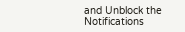and Unblock the Notifications